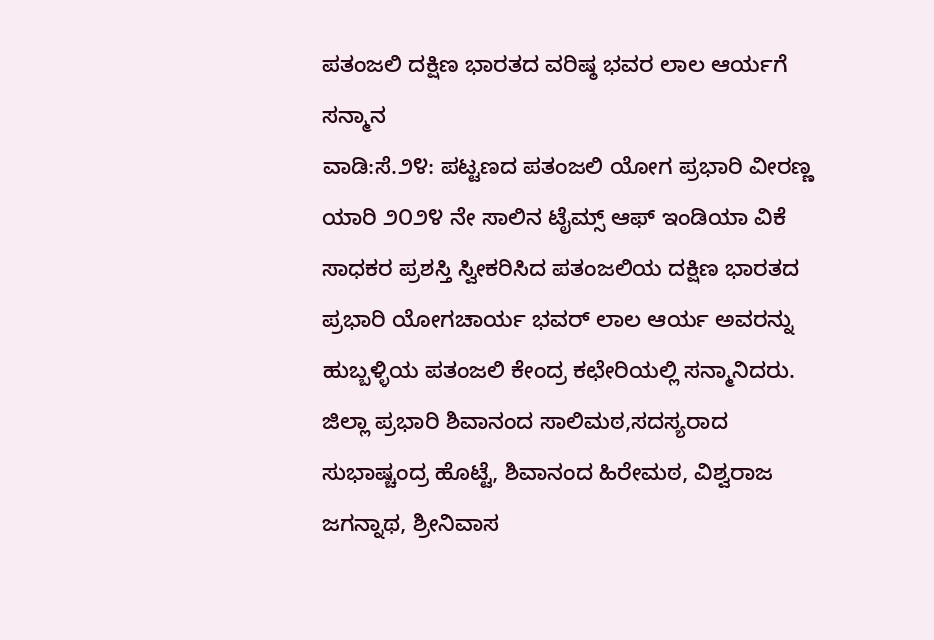ಪತಂಜಲಿ ದಕ್ಷಿಣ ಭಾರತದ ವರಿಷ್ಠ ಭವರ ಲಾಲ ಆರ್ಯಗೆ ಸನ್ಮಾನ
ವಾಡಿ:ಸೆ.೨೪: ಪಟ್ಟಣದ ಪತಂಜಲಿ ಯೋಗ ಪ್ರಭಾರಿ ವೀರಣ್ಣ ಯಾರಿ ೨೦೨೪ ನೇ ಸಾಲಿನ ಟೈಮ್ಸ್ ಆಫ್ ಇಂಡಿಯಾ ವಿಕೆ ಸಾಧಕರ ಪ್ರಶಸ್ತಿ ಸ್ವೀಕರಿಸಿದ ಪತಂಜಲಿಯ ದಕ್ಷಿಣ ಭಾರತದ ಪ್ರಭಾರಿ ಯೋಗಚಾರ್ಯ ಭವರ್ ಲಾಲ ಆರ್ಯ ಅವರನ್ನು ಹುಬ್ಬಳ್ಳಿಯ ಪತಂಜಲಿ ಕೇಂದ್ರ ಕಛೇರಿಯಲ್ಲಿ ಸನ್ಮಾನಿದರು.
ಜಿಲ್ಲಾ ಪ್ರಭಾರಿ ಶಿವಾನಂದ ಸಾಲಿಮಠ,ಸದಸ್ಯರಾದ
ಸುಭಾಷ್ಚಂದ್ರ ಹೊಟ್ಟೆ, ಶಿವಾನಂದ ಹಿರೇಮಠ, ವಿಶ್ವರಾಜ ಜಗನ್ನಾಥ, ಶ್ರೀನಿವಾಸ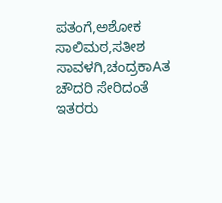ಪತಂಗೆ,ಅಶೋಕ ಸಾಲಿಮಠ,ಸತೀಶ ಸಾವಳಗಿ,ಚಂದ್ರಕಾAತ ಚೌದರಿ ಸೇರಿದಂತೆ ಇತರರು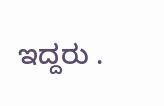ಇದ್ದರು .